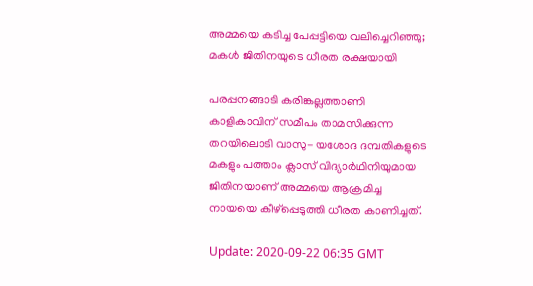അമ്മയെ കടിച്ച പേപ്പട്ടിയെ വലിച്ചെറിഞ്ഞു; മകള്‍ ജിതിനയുടെ ധീരത രക്ഷയായി

പരപ്പനങ്ങാടി കരിങ്കല്ലത്താണി കാളികാവിന് സമീപം താമസിക്കുന്ന തറയിലൊടി വാസു- യശോദ ദമ്പതികളുടെ മകളും പത്താം ക്ലാസ് വിദ്യാര്‍ഥിനിയുമായ ജിതിനയാണ് അമ്മയെ ആക്രമിച്ച നായയെ കീഴ്‌പ്പെടുത്തി ധീരത കാണിച്ചത്.

Update: 2020-09-22 06:35 GMT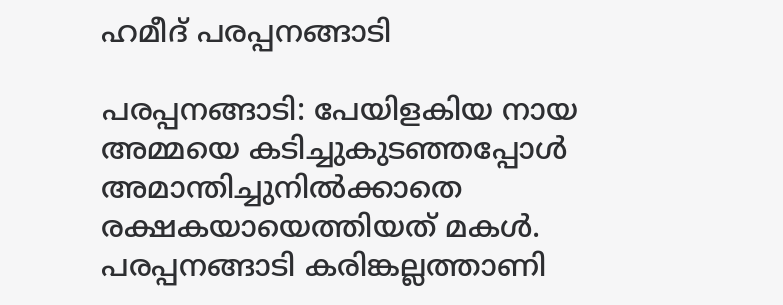ഹമീദ് പരപ്പനങ്ങാടി

പരപ്പനങ്ങാടി: പേയിളകിയ നായ അമ്മയെ കടിച്ചുകുടഞ്ഞപ്പോള്‍ അമാന്തിച്ചുനില്‍ക്കാതെ രക്ഷകയായെത്തിയത് മകള്‍. പരപ്പനങ്ങാടി കരിങ്കല്ലത്താണി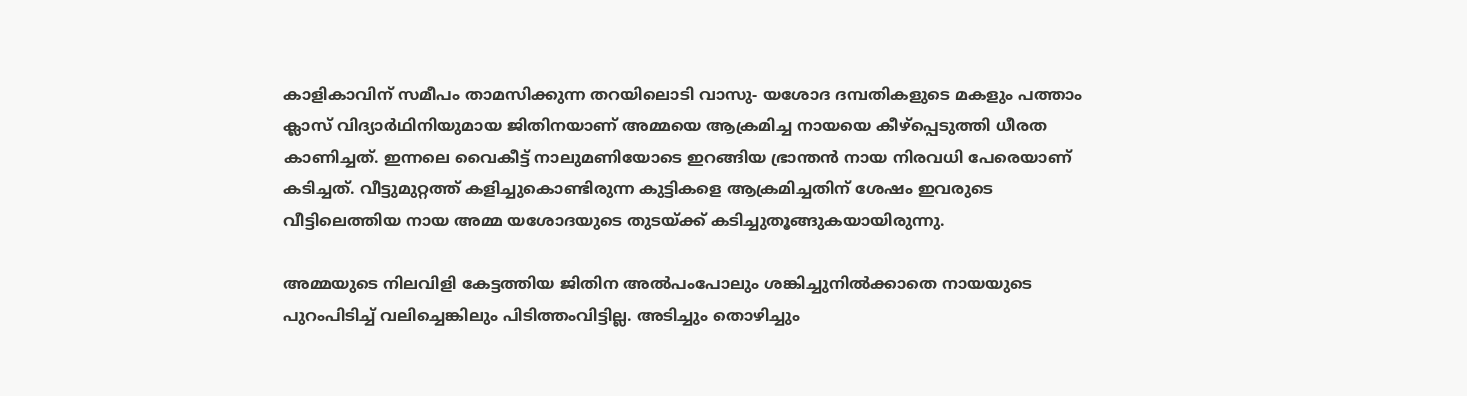കാളികാവിന് സമീപം താമസിക്കുന്ന തറയിലൊടി വാസു- യശോദ ദമ്പതികളുടെ മകളും പത്താം ക്ലാസ് വിദ്യാര്‍ഥിനിയുമായ ജിതിനയാണ് അമ്മയെ ആക്രമിച്ച നായയെ കീഴ്‌പ്പെടുത്തി ധീരത കാണിച്ചത്. ഇന്നലെ വൈകീട്ട് നാലുമണിയോടെ ഇറങ്ങിയ ഭ്രാന്തന്‍ നായ നിരവധി പേരെയാണ് കടിച്ചത്. വീട്ടുമുറ്റത്ത് കളിച്ചുകൊണ്ടിരുന്ന കുട്ടികളെ ആക്രമിച്ചതിന് ശേഷം ഇവരുടെ വീട്ടിലെത്തിയ നായ അമ്മ യശോദയുടെ തുടയ്ക്ക് കടിച്ചുതൂങ്ങുകയായിരുന്നു.

അമ്മയുടെ നിലവിളി കേട്ടത്തിയ ജിതിന അല്‍പംപോലും ശങ്കിച്ചുനില്‍ക്കാതെ നായയുടെ പുറംപിടിച്ച് വലിച്ചെങ്കിലും പിടിത്തംവിട്ടില്ല. അടിച്ചും തൊഴിച്ചും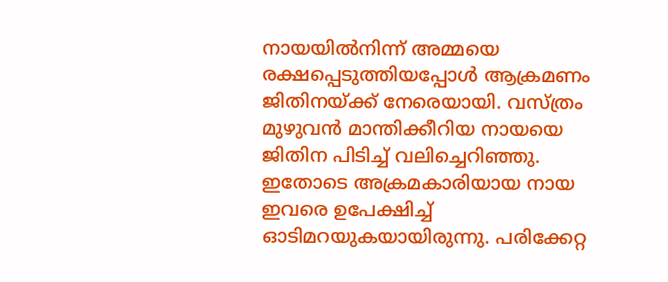നായയില്‍നിന്ന് അമ്മയെ രക്ഷപ്പെടുത്തിയപ്പോള്‍ ആക്രമണം ജിതിനയ്ക്ക് നേരെയായി. വസ്ത്രം മുഴുവന്‍ മാന്തിക്കീറിയ നായയെ ജിതിന പിടിച്ച് വലിച്ചെറിഞ്ഞു. ഇതോടെ അക്രമകാരിയായ നായ ഇവരെ ഉപേക്ഷിച്ച് ഓടിമറയുകയായിരുന്നു. പരിക്കേറ്റ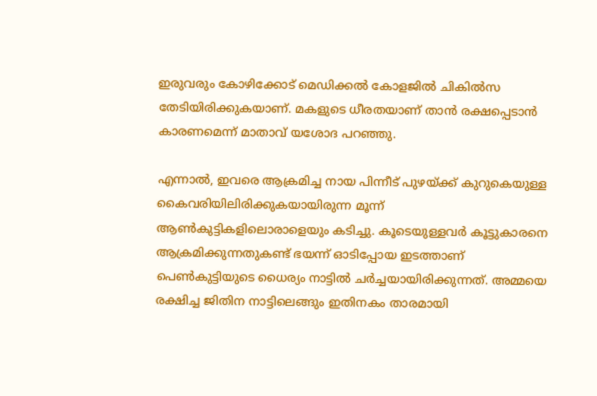ഇരുവരും കോഴിക്കോട് മെഡിക്കല്‍ കോളജില്‍ ചികില്‍സ തേടിയിരിക്കുകയാണ്. മകളുടെ ധീരതയാണ് താന്‍ രക്ഷപ്പെടാന്‍ കാരണമെന്ന് മാതാവ് യശോദ പറഞ്ഞു.

എന്നാല്‍, ഇവരെ ആക്രമിച്ച നായ പിന്നീട് പുഴയ്ക്ക് കുറുകെയുള്ള കൈവരിയിലിരിക്കുകയായിരുന്ന മൂന്ന് ആണ്‍കുട്ടികളിലൊരാളെയും കടിച്ചു. കൂടെയുള്ളവര്‍ കൂട്ടുകാരനെ ആക്രമിക്കുന്നതുകണ്ട് ഭയന്ന് ഓടിപ്പോയ ഇടത്താണ് പെണ്‍കുട്ടിയുടെ ധൈര്യം നാട്ടില്‍ ചര്‍ച്ചയായിരിക്കുന്നത്. അമ്മയെ രക്ഷിച്ച ജിതിന നാട്ടിലെങ്ങും ഇതിനകം താരമായി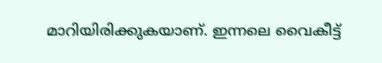മാറിയിരിക്കുകയാണ്. ഇന്നലെ വൈകീട്ട്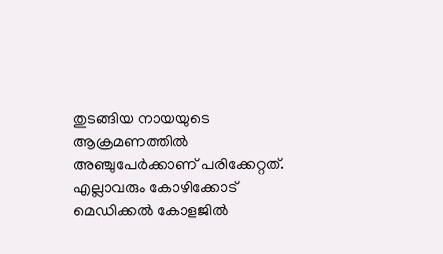തുടങ്ങിയ നായയുടെ ആക്രമണത്തില്‍ അഞ്ചുപേര്‍ക്കാണ് പരിക്കേറ്റത്. എല്ലാവരും കോഴിക്കോട് മെഡിക്കല്‍ കോളജില്‍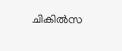ചികില്‍സ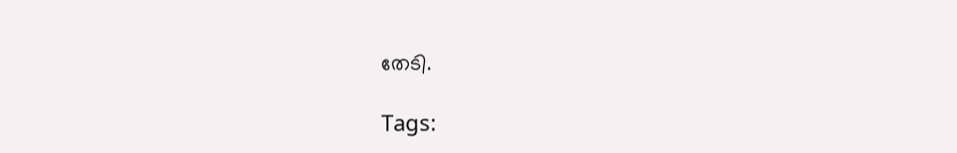തേടി.

Tags: